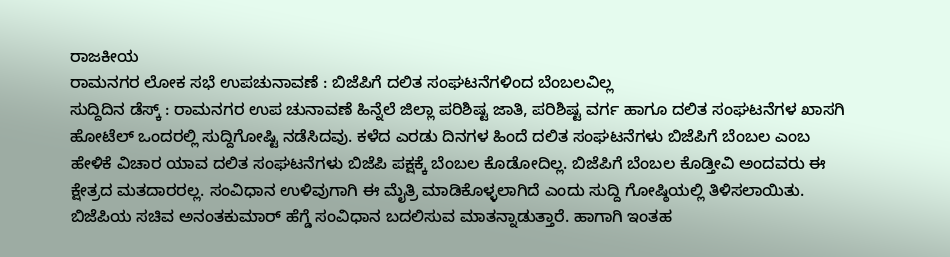ರಾಜಕೀಯ
ರಾಮನಗರ ಲೋಕ ಸಭೆ ಉಪಚುನಾವಣೆ : ಬಿಜೆಪಿಗೆ ದಲಿತ ಸಂಘಟನೆಗಳಿಂದ ಬೆಂಬಲವಿಲ್ಲ
ಸುದ್ದಿದಿನ ಡೆಸ್ಕ್ : ರಾಮನಗರ ಉಪ ಚುನಾವಣೆ ಹಿನ್ನೆಲೆ ಜಿಲ್ಲಾ ಪರಿಶಿಷ್ಟ ಜಾತಿ, ಪರಿಶಿಷ್ಟ ವರ್ಗ ಹಾಗೂ ದಲಿತ ಸಂಘಟನೆಗಳ ಖಾಸಗಿ ಹೋಟೆಲ್ ಒಂದರಲ್ಲಿ ಸುದ್ದಿಗೋಷ್ಟಿ ನಡೆಸಿದವು. ಕಳೆದ ಎರಡು ದಿನಗಳ ಹಿಂದೆ ದಲಿತ ಸಂಘಟನೆಗಳು ಬಿಜೆಪಿಗೆ ಬೆಂಬಲ ಎಂಬ ಹೇಳಿಕೆ ವಿಚಾರ ಯಾವ ದಲಿತ ಸಂಘಟನೆಗಳು ಬಿಜೆಪಿ ಪಕ್ಷಕ್ಕೆ ಬೆಂಬಲ ಕೊಡೋದಿಲ್ಲ. ಬಿಜೆಪಿಗೆ ಬೆಂಬಲ ಕೊಡ್ತೀವಿ ಅಂದವರು ಈ ಕ್ಷೇತ್ರದ ಮತದಾರರಲ್ಲ. ಸಂವಿಧಾನ ಉಳಿವುಗಾಗಿ ಈ ಮೈತ್ರಿ ಮಾಡಿಕೊಳ್ಳಲಾಗಿದೆ ಎಂದು ಸುದ್ದಿ ಗೋಷ್ಠಿಯಲ್ಲಿ ತಿಳಿಸಲಾಯಿತು.
ಬಿಜೆಪಿಯ ಸಚಿವ ಅನಂತಕುಮಾರ್ ಹೆಗ್ಡೆ ಸಂವಿಧಾನ ಬದಲಿಸುವ ಮಾತನ್ನಾಡುತ್ತಾರೆ. ಹಾಗಾಗಿ ಇಂತಹ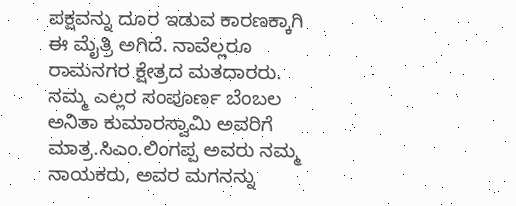ಪಕ್ಷವನ್ನು ದೂರ ಇಡುವ ಕಾರಣಕ್ಕಾಗಿ ಈ ಮೈತ್ರಿ ಅಗಿದೆ. ನಾವೆಲ್ಲರೂ ರಾಮನಗರ ಕ್ಷೇತ್ರದ ಮತದಾರರು. ನಮ್ಮ ಎಲ್ಲರ ಸಂಪೂರ್ಣ ಬೆಂಬಲ ಅನಿತಾ ಕುಮಾರಸ್ವಾಮಿ ಅವರಿಗೆ ಮಾತ್ರ.ಸಿಎಂ.ಲಿಂಗಪ್ಪ ಅವರು ನಮ್ಮ ನಾಯಕರು, ಅವರ ಮಗನನ್ನು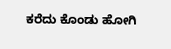ಕರೆದು ಕೊಂಡು ಹೋಗಿ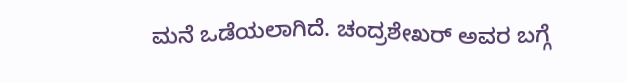ಮನೆ ಒಡೆಯಲಾಗಿದೆ. ಚಂದ್ರಶೇಖರ್ ಅವರ ಬಗ್ಗೆ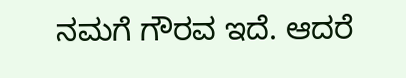ನಮಗೆ ಗೌರವ ಇದೆ. ಆದರೆ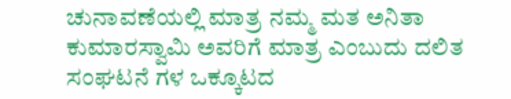ಚುನಾವಣೆಯಲ್ಲಿ ಮಾತ್ರ ನಮ್ಮ ಮತ ಅನಿತಾ ಕುಮಾರಸ್ವಾಮಿ ಅವರಿಗೆ ಮಾತ್ರ ಎಂಬುದು ದಲಿತ ಸಂಘಟನೆ ಗಳ ಒಕ್ಕೂಟದ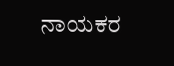ನಾಯಕರ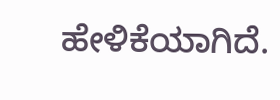ಹೇಳಿಕೆಯಾಗಿದೆ.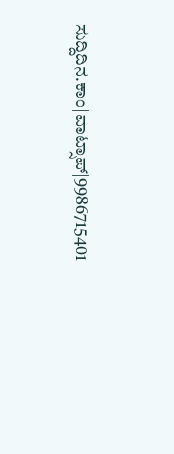ಸುದ್ದಿದಿನ.ಕಾಂ|ವಾಟ್ಸಾಪ್|9986715401